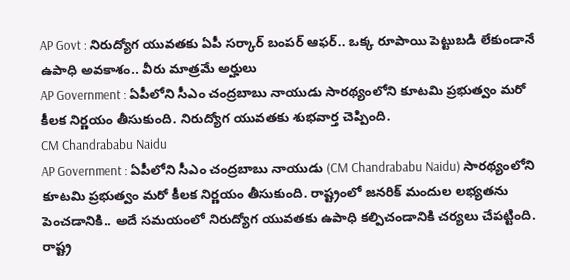AP Govt : నిరుద్యోగ యువతకు ఏపీ సర్కార్ బంపర్ ఆఫర్.. ఒక్క రూపాయి పెట్టుబడి లేకుండానే ఉపాధి అవకాశం.. వీరు మాత్రమే అర్హులు
AP Government : ఏపీలోని సీఎం చంద్రబాబు నాయుడు సారథ్యంలోని కూటమి ప్రభుత్వం మరో కీలక నిర్ణయం తీసుకుంది. నిరుద్యోగ యువతకు శుభవార్త చెప్పింది.
CM Chandrababu Naidu
AP Government : ఏపీలోని సీఎం చంద్రబాబు నాయుడు (CM Chandrababu Naidu) సారథ్యంలోని కూటమి ప్రభుత్వం మరో కీలక నిర్ణయం తీసుకుంది. రాష్ట్రంలో జనరిక్ మందుల లభ్యతను పెంచడానికి.. అదే సమయంలో నిరుద్యోగ యువతకు ఉపాధి కల్పిచండానికి చర్యలు చేపట్టింది. రాష్ట్ర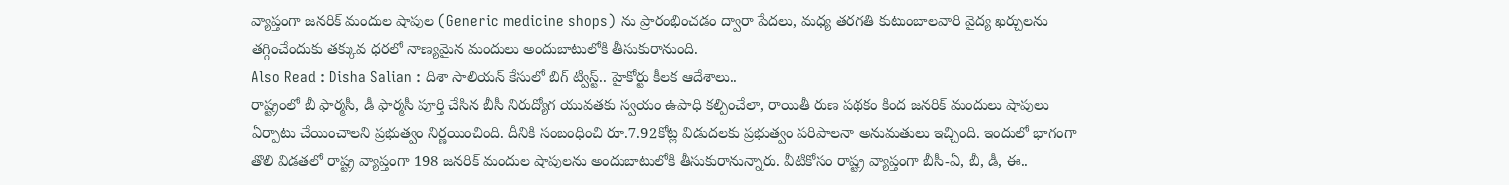వ్యాప్తంగా జనరిక్ మందుల షాపుల (Generic medicine shops) ను ప్రారంభించడం ద్వారా పేదలు, మధ్య తరగతి కుటుంబాలవారి వైద్య ఖర్చులను తగ్గించేందుకు తక్కువ ధరలో నాణ్యమైన మందులు అందుబాటులోకి తీసుకురానుంది.
Also Read : Disha Salian : దిశా సాలియన్ కేసులో బిగ్ ట్విస్ట్.. హైకోర్టు కీలక ఆదేశాలు..
రాష్ట్రంలో బీ ఫార్మసీ, డీ ఫార్మసీ పూర్తి చేసిన బీసీ నిరుద్యోగ యువతకు స్వయం ఉపాధి కల్పించేలా, రాయితీ రుణ పథకం కింద జనరిక్ మందులు షాపులు ఏర్పాటు చేయించాలని ప్రభుత్వం నిర్ణయించింది. దీనికి సంబంధించి రూ.7.92కోట్ల విడుదలకు ప్రభుత్వం పరిపాలనా అనుమతులు ఇచ్చింది. ఇందులో భాగంగా తొలి విడతలో రాష్ట్ర వ్యాప్తంగా 198 జనరిక్ మందుల షాపులను అందుబాటులోకి తీసుకురానున్నారు. వీటికోసం రాష్ట్ర వ్యాప్తంగా బీసీ-ఏ, బీ, డీ, ఈ..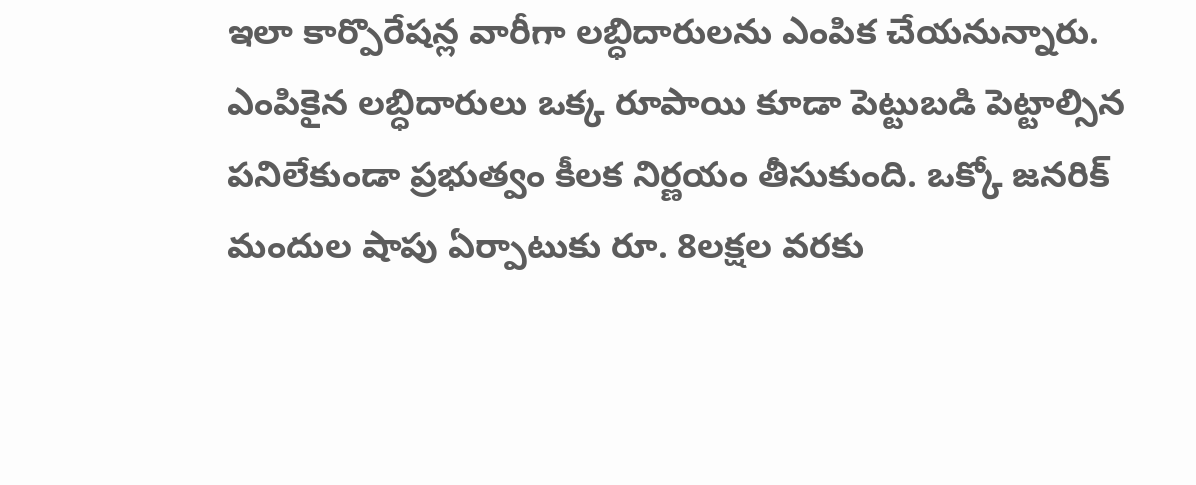ఇలా కార్పొరేషన్ల వారీగా లబ్ధిదారులను ఎంపిక చేయనున్నారు.
ఎంపికైన లబ్ధిదారులు ఒక్క రూపాయి కూడా పెట్టుబడి పెట్టాల్సిన పనిలేకుండా ప్రభుత్వం కీలక నిర్ణయం తీసుకుంది. ఒక్కో జనరిక్ మందుల షాపు ఏర్పాటుకు రూ. 8లక్షల వరకు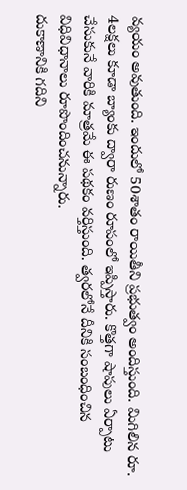వ్యయం అవుతుంది. ఇందులో 50శాతం రాయితీని ప్రభుత్వం అందిస్తుంది. మిగిలిన రూ. 4లక్షలు కూడా బ్యాంకు ద్వారా రుణం రూపంలో ఇప్పిస్తారు. కొత్తగా షాపులు ఏర్పాటు చేసుకునే వారికి మాత్రమే ఈ పథకం వర్తిస్తుంది. త్వరలోనే దీనికి సంబంధించిన విధివిధానాలు రూపొందించనున్నారు.
దుకాణానికి గదిని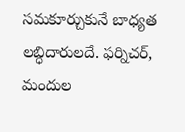సమకూర్చుకునే బాధ్యత లబ్ధిదారులదే. ఫర్నిచర్, మందుల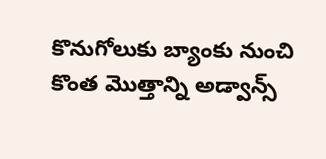కొనుగోలుకు బ్యాంకు నుంచి కొంత మొత్తాన్ని అడ్వాన్స్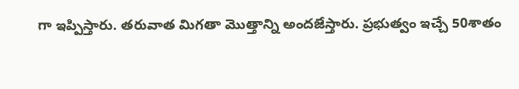గా ఇప్పిస్తారు. తరువాత మిగతా మొత్తాన్ని అందజేస్తారు. ప్రభుత్వం ఇచ్చే 50శాతం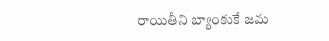రాయితీని బ్యాంకుకే జమ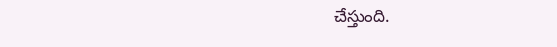చేస్తుంది.